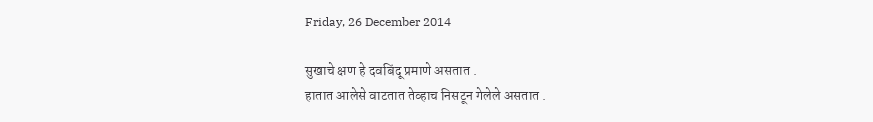Friday, 26 December 2014

सुखाचे क्षण हे दवबिंदू प्रमाणे असतात .
हातात आलेसे वाटतात तेव्हाच निसटून गेलेले असतात .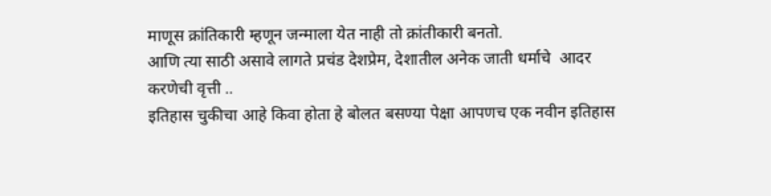माणूस क्रांतिकारी म्हणून जन्माला येत नाही तो क्रांतीकारी बनतो.
आणि त्या साठी असावे लागते प्रचंड देशप्रेम, देशातील अनेक जाती धर्माचे  आदर
करणेची वृत्ती ..
इतिहास चुकीचा आहे किवा होता हे बोलत बसण्या पेक्षा आपणच एक नवीन इतिहास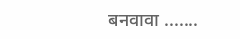बनवावा .......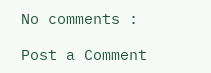No comments :

Post a Comment